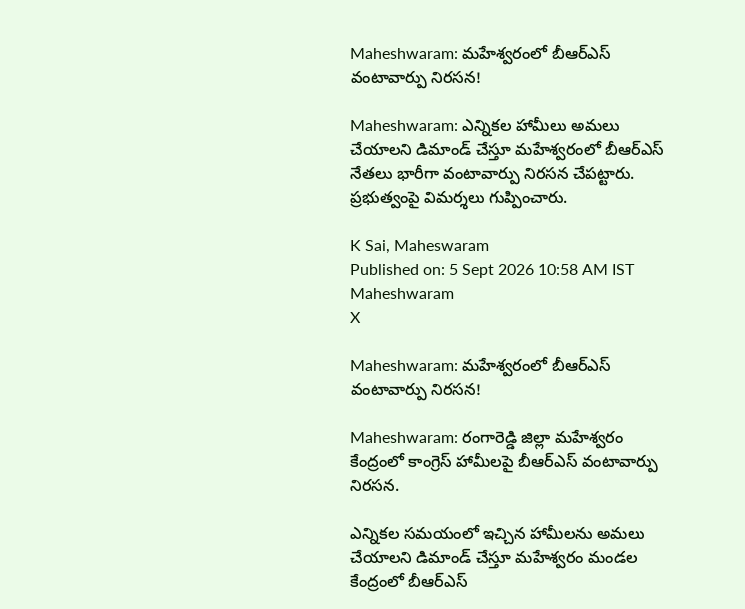Maheshwaram: మహేశ్వరంలో బీఆర్‌ఎస్ వంటావార్పు నిరసన!

Maheshwaram: ఎన్నికల హామీలు అమలు చేయాలని డిమాండ్ చేస్తూ మహేశ్వరంలో బీఆర్‌ఎస్ నేతలు భారీగా వంటావార్పు నిరసన చేపట్టారు. ప్రభుత్వంపై విమర్శలు గుప్పించారు.

K Sai, Maheswaram
Published on: 5 Sept 2026 10:58 AM IST
Maheshwaram
X

Maheshwaram: మహేశ్వరంలో బీఆర్‌ఎస్ వంటావార్పు నిరసన!

Maheshwaram: రంగారెడ్డి జిల్లా మహేశ్వరం కేంద్రంలో కాంగ్రెస్ హామీలపై బీఆర్‌ఎస్ వంటావార్పు నిరసన.

ఎన్నికల సమయంలో ఇచ్చిన హామీలను అమలు చేయాలని డిమాండ్ చేస్తూ మహేశ్వరం మండల కేంద్రంలో బీఆర్‌ఎస్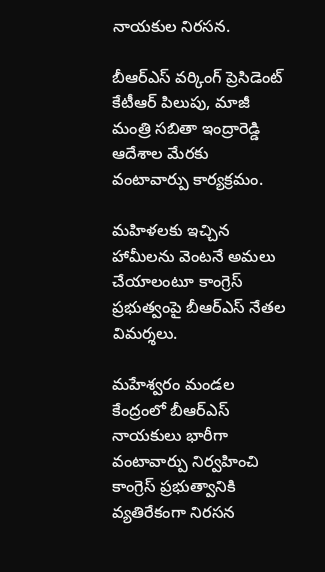నాయకుల నిరసన.

బీఆర్‌ఎస్ వర్కింగ్ ప్రెసిడెంట్ కేటీఆర్ పిలుపు, మాజీ మంత్రి సబితా ఇంద్రారెడ్డి ఆదేశాల మేరకు వంటావార్పు కార్యక్రమం.

మహిళలకు ఇచ్చిన హామీలను వెంటనే అమలు చేయాలంటూ కాంగ్రెస్ ప్రభుత్వంపై బీఆర్‌ఎస్ నేతల విమర్శలు.

మహేశ్వరం మండల కేంద్రంలో బీఆర్‌ఎస్ నాయకులు భారీగా వంటావార్పు నిర్వహించి కాంగ్రెస్ ప్రభుత్వానికి వ్యతిరేకంగా నిరసన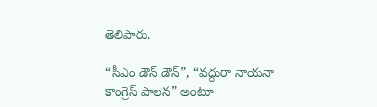తెలిపారు.

“సీఎం డౌన్ డౌన్”, “వద్దురా నాయనా కాంగ్రెస్ పాలన” అంటూ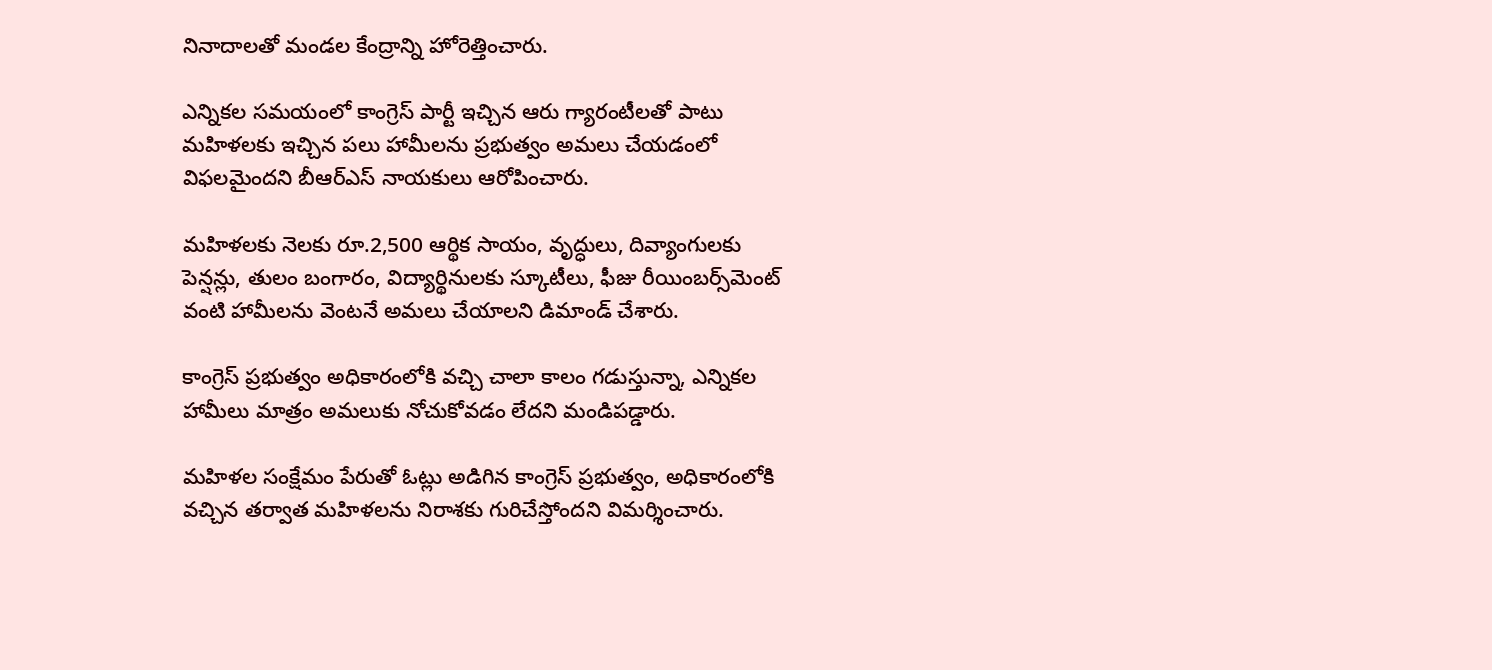నినాదాలతో మండల కేంద్రాన్ని హోరెత్తించారు.

ఎన్నికల సమయంలో కాంగ్రెస్ పార్టీ ఇచ్చిన ఆరు గ్యారంటీలతో పాటు మహిళలకు ఇచ్చిన పలు హామీలను ప్రభుత్వం అమలు చేయడంలో విఫలమైందని బీఆర్‌ఎస్ నాయకులు ఆరోపించారు.

మహిళలకు నెలకు రూ.2,500 ఆర్థిక సాయం, వృద్ధులు, దివ్యాంగులకు పెన్షన్లు, తులం బంగారం, విద్యార్థినులకు స్కూటీలు, ఫీజు రీయింబర్స్‌మెంట్ వంటి హామీలను వెంటనే అమలు చేయాలని డిమాండ్ చేశారు.

కాంగ్రెస్ ప్రభుత్వం అధికారంలోకి వచ్చి చాలా కాలం గడుస్తున్నా, ఎన్నికల హామీలు మాత్రం అమలుకు నోచుకోవడం లేదని మండిపడ్డారు.

మహిళల సంక్షేమం పేరుతో ఓట్లు అడిగిన కాంగ్రెస్ ప్రభుత్వం, అధికారంలోకి వచ్చిన తర్వాత మహిళలను నిరాశకు గురిచేస్తోందని విమర్శించారు.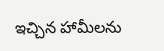ఇచ్చిన హామీలను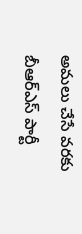అమలు చేసే వరకు బీఆర్‌ఎస్ పార్టీ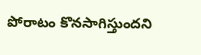పోరాటం కొనసాగిస్తుందని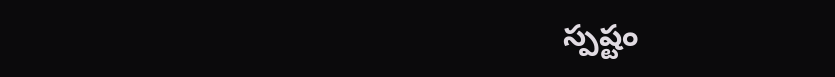స్పష్టం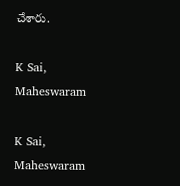చేశారు.

K Sai, Maheswaram

K Sai, Maheswaram